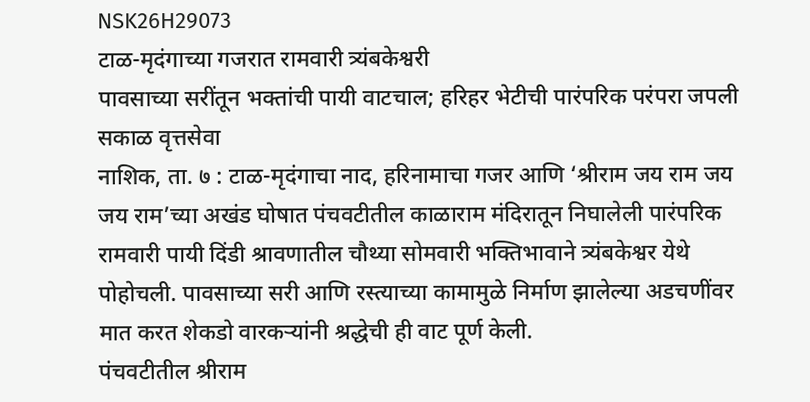NSK26H29073
टाळ-मृदंगाच्या गजरात रामवारी त्र्यंबकेश्वरी
पावसाच्या सरींतून भक्तांची पायी वाटचाल; हरिहर भेटीची पारंपरिक परंपरा जपली
सकाळ वृत्तसेवा
नाशिक, ता. ७ : टाळ-मृदंगाचा नाद, हरिनामाचा गजर आणि ‘श्रीराम जय राम जय जय राम’च्या अखंड घोषात पंचवटीतील काळाराम मंदिरातून निघालेली पारंपरिक रामवारी पायी दिंडी श्रावणातील चौथ्या सोमवारी भक्तिभावाने त्र्यंबकेश्वर येथे पोहोचली. पावसाच्या सरी आणि रस्त्याच्या कामामुळे निर्माण झालेल्या अडचणींवर मात करत शेकडो वारकऱ्यांनी श्रद्धेची ही वाट पूर्ण केली.
पंचवटीतील श्रीराम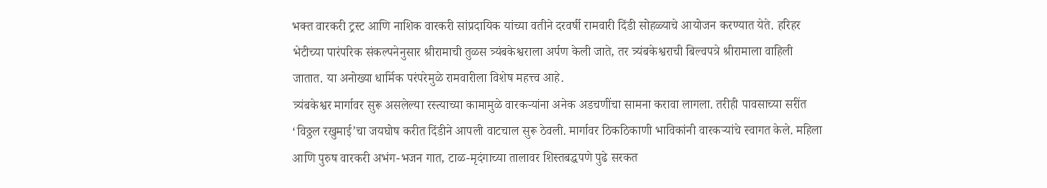भक्त वारकरी ट्रस्ट आणि नाशिक वारकरी सांप्रदायिक यांच्या वतीने दरवर्षी रामवारी दिंडी सोहळ्याचे आयोजन करण्यात येते. हरिहर भेटीच्या पारंपरिक संकल्पनेनुसार श्रीरामाची तुळस त्र्यंबकेश्वराला अर्पण केली जाते, तर त्र्यंबकेश्वराची बिल्वपत्रे श्रीरामाला वाहिली जातात. या अनोख्या धार्मिक परंपरेमुळे रामवारीला विशेष महत्त्व आहे.
त्र्यंबकेश्वर मार्गावर सुरू असलेल्या रस्त्याच्या कामामुळे वारकऱ्यांना अनेक अडचणींचा सामना करावा लागला. तरीही पावसाच्या सरींत ‘विठ्ठल रखुमाई’चा जयघोष करीत दिंडीने आपली वाटचाल सुरू ठेवली. मार्गावर ठिकठिकाणी भाविकांनी वारकऱ्यांचे स्वागत केले. महिला आणि पुरुष वारकरी अभंग-भजन गात, टाळ-मृदंगाच्या तालावर शिस्तबद्धपणे पुढे सरकत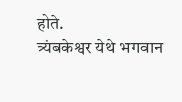होते.
त्र्यंबकेश्वर येथे भगवान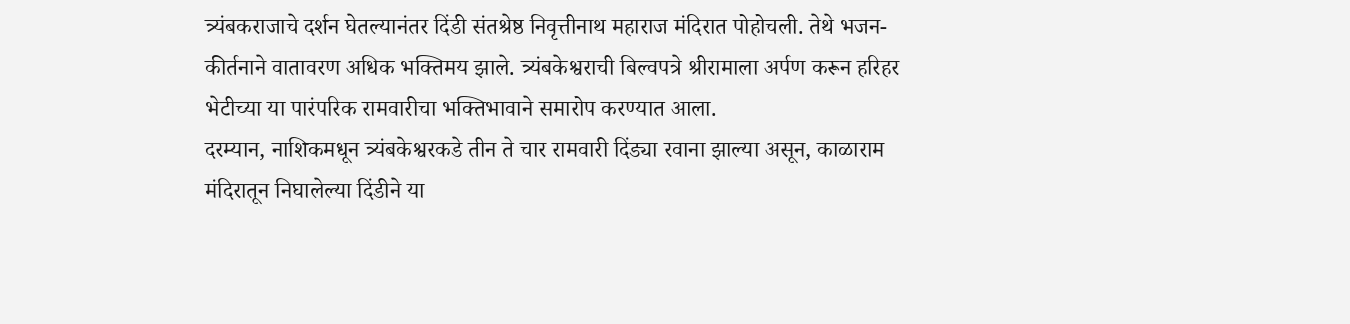त्र्यंबकराजाचे दर्शन घेतल्यानंतर दिंडी संतश्रेष्ठ निवृत्तीनाथ महाराज मंदिरात पोहोचली. तेथे भजन-कीर्तनाने वातावरण अधिक भक्तिमय झाले. त्र्यंबकेश्वराची बिल्वपत्रे श्रीरामाला अर्पण करून हरिहर भेटीच्या या पारंपरिक रामवारीचा भक्तिभावाने समारोप करण्यात आला.
दरम्यान, नाशिकमधून त्र्यंबकेश्वरकडे तीन ते चार रामवारी दिंड्या रवाना झाल्या असून, काळाराम मंदिरातून निघालेल्या दिंडीने या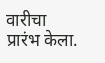वारीचा प्रारंभ केला.